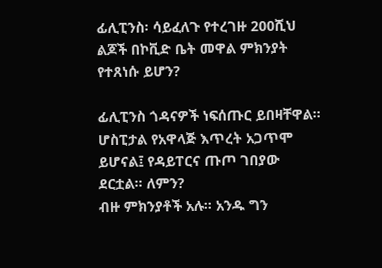ፊሊፒንስ፡ ሳይፈለጉ የተረገዙ 200ሺህ ልጆች በኮቪድ ቤት መዋል ምክንያት የተጸነሱ ይሆን?

ፊሊፒንስ ጎዳናዎች ነፍሰጡር ይበዛቸዋል። ሆስፒታል የአዋላጅ እጥረት አጋጥሞ ይሆናል፤ የዳይፐርና ጡጦ ገበያው ደርቷል። ለምን?
ብዙ ምክንያቶች አሉ። አንዱ ግን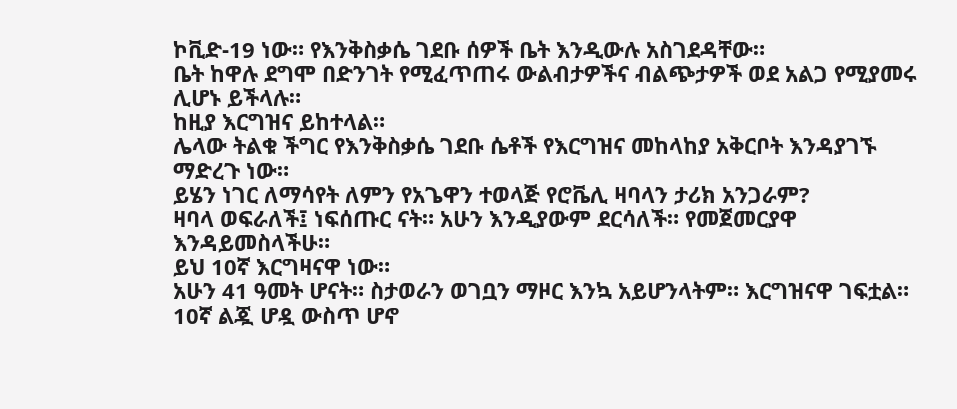ኮቪድ-19 ነው። የእንቅስቃሴ ገደቡ ሰዎች ቤት እንዲውሉ አስገደዳቸው።
ቤት ከዋሉ ደግሞ በድንገት የሚፈጥጠሩ ውልብታዎችና ብልጭታዎች ወደ አልጋ የሚያመሩ ሊሆኑ ይችላሉ።
ከዚያ እርግዝና ይከተላል።
ሌላው ትልቁ ችግር የእንቅስቃሴ ገደቡ ሴቶች የእርግዝና መከላከያ አቅርቦት እንዳያገኙ ማድረጉ ነው።
ይሄን ነገር ለማሳየት ለምን የአጌዋን ተወላጅ የሮቬሊ ዛባላን ታሪክ አንጋራም?
ዛባላ ወፍራለች፤ ነፍሰጡር ናት። አሁን እንዲያውም ደርሳለች። የመጀመርያዋ እንዳይመስላችሁ።
ይህ 10ኛ እርግዛናዋ ነው።
አሁን 41 ዓመት ሆናት። ስታወራን ወገቧን ማዞር እንኳ አይሆንላትም። እርግዝናዋ ገፍቷል።
10ኛ ልጇ ሆዷ ውስጥ ሆኖ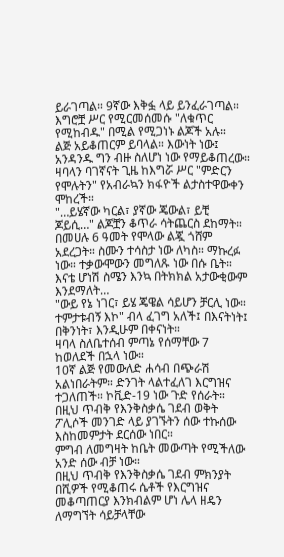ይራገጣል። 9ኛው እቅፏ ላይ ይንፈራገጣል። እግሮቿ ሥር የሚርመሰመሱ "ለቁጥር የሚከብዱ" በሚል የሚጋነኑ ልጆች አሉ።
ልጅ አይቆጠርም ይባላል። እውነት ነው፤ አንዳንዱ ግን ብዙ ስለሆነ ነው የማይቆጠረው።
ዛባላን ባገኛናት ጊዜ ከእግሯ ሥር "ምድርን የሞሉትን" የአብራኳን ክፋዮች ልታስተዋውቀን ሞከረች።
"…ይሄኛው ካርል፣ ያኛው ጄውል፣ ይቺ ጆይሲ…" ልጆቿን ቆጥራ ሳትጨርስ ደከማት። በመሀሉ 6 ዓመት የሞላው ልጇ ጎሸም አደረጋት። ስሙን ተሳስታ ነው ለካስ። ማኩረፉ ነው። ተቃውሞውን መግለጹ ነው በሱ ቤት። እናቴ ሆነሽ ስሜን እንኳ በትክክል አታውቂውም እንደማለት…
"ውይ የኔ ነገር፣ ይሄ ጄዌል ሳይሆን ቻርሊ ነው። ተምታቱብኝ እኮ" ብላ ፈገግ አለች፤ በእናትነት፤ በቅንነት፣ እንዲሁም በቀናነት።
ዛባላ ስለቤተሰብ ምጣኔ የሰማቸው 7 ከወለደች በኋላ ነው።
10ኛ ልጅ የመውለድ ሐሳብ በጭራሽ አልነበራትም። ድንገት ላልተፈለገ እርግዝና ተጋለጠች። ኮቪድ-19 ነው ጉድ የሰራት።
በዚህ ጥብቅ የእንቅስቃሴ ገደብ ወቅት ፖሊሶች መንገድ ላይ ያገኙትን ሰው ተኩሰው እስከመምታት ደርሰው ነበር።
ምግብ ለመግዛት ከቤት መውጣት የሚችለው አንድ ሰው ብቻ ነው።
በዚህ ጥብቅ የእንቅስቃሴ ገደብ ምክንያት በሺዎች የሚቆጠሩ ሴቶች የእርግዝና መቆጣጠርያ እንክብልም ሆነ ሌላ ዘዴን ለማግኘት ሳይቻላቸው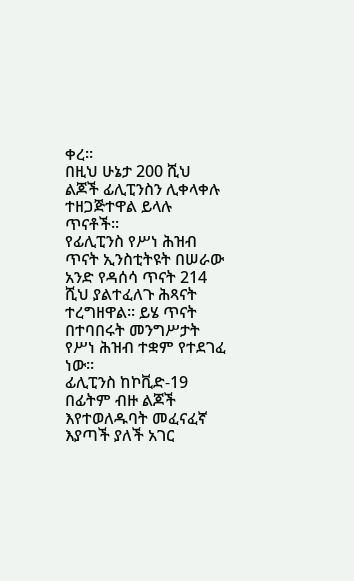ቀረ።
በዚህ ሁኔታ 200 ሺህ ልጆች ፊሊፒንስን ሊቀላቀሉ ተዘጋጅተዋል ይላሉ ጥናቶች።
የፊሊፒንስ የሥነ ሕዝብ ጥናት ኢንስቲትዩት በሠራው አንድ የዳሰሳ ጥናት 214 ሺህ ያልተፈለጉ ሕጻናት ተረግዘዋል። ይሄ ጥናት በተባበሩት መንግሥታት የሥነ ሕዝብ ተቋም የተደገፈ ነው።
ፊሊፒንስ ከኮቪድ-19 በፊትም ብዙ ልጆች እየተወለዱባት መፈናፈኛ እያጣች ያለች አገር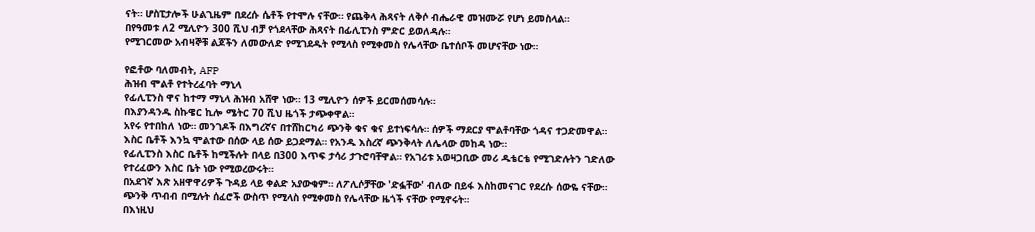ናት። ሆስፒታሎች ሁልጊዜም በደረሱ ሴቶች የተሞሉ ናቸው። የጨቅላ ሕጻናት ለቅሶ ብሔራዊ መዝሙሯ የሆነ ይመስላል።
በየዓመቱ ለ2 ሚሊዮን 300 ሺህ ብቻ የጎደላቸው ሕጻናት በፊሊፒንስ ምድር ይወለዳሉ።
የሚገርመው አብዛኞቹ ልጆችን ለመውለድ የሚገደዱት የሚላስ የሚቀመስ የሌላቸው ቤተሰቦች መሆናቸው ነው።

የፎቶው ባለመብት, AFP
ሕዝብ ሞልቶ የተትረፈባት ማኒላ
የፊሊፒንስ ዋና ከተማ ማኒላ ሕዝብ አሸዋ ነው። 13 ሚሊዮን ሰዎች ይርመሰመሳሉ።
በእያንዳንዱ ስኩዌር ኪሎ ሜትር 70 ሺህ ዜጎች ታጭቀዋል።
አየሩ የተበከለ ነው። መንገዶች በእግረኛና በተሸከርካሪ ጭንቅ ቁና ቁና ይተነፍሳሉ። ሰዎች ማደርያ ሞልቶባቸው ጎዳና ተጋድመዋል።
እስር ቤቶች እንኳ ሞልተው በሰው ላይ ሰው ይጋደማል። የአንዱ እስረኛ ጭንቅላት ለሌላው መከዳ ነው።
የፊሊፒንስ እስር ቤቶች ከሚችሉት በላይ በ300 እጥፍ ታሳሪ ታጉሮባቸዋል። የአገሪቱ አወዛጋቢው መሪ ዱቴርቴ የሚገድሉትን ገድለው የተረፈውን እስር ቤት ነው የሚወረውሩት።
በአደገኛ እጽ አዘዋዋሪዎች ጉዳይ ላይ ቀልድ አያውቁም። ለፖሊሶቻቸው 'ድፏቸው' ብለው በይፋ እስከመናገር የደረሱ ሰውዬ ናቸው።
ጭንቅ ጥብብ በሚሉት ሰፈሮች ውስጥ የሚላስ የሚቀመስ የሌላቸው ዜጎች ናቸው የሚኖሩት።
በእነዚህ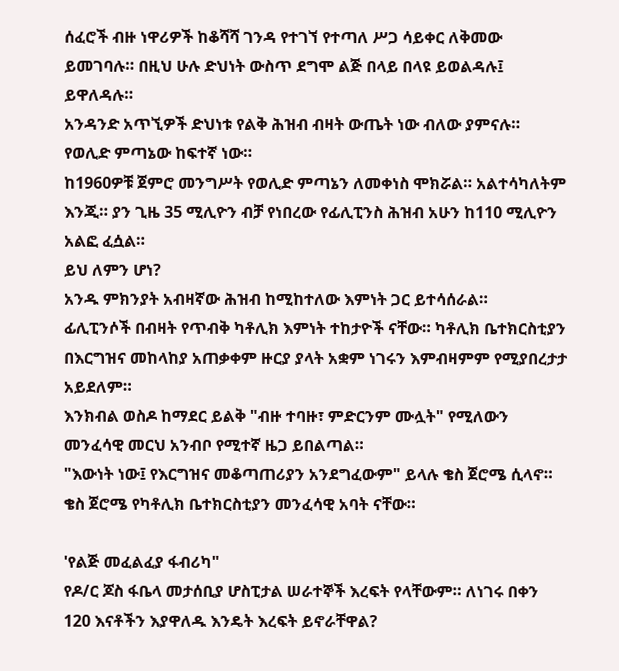ሰፈሮች ብዙ ነዋሪዎች ከቆሻሻ ገንዳ የተገኘ የተጣለ ሥጋ ሳይቀር ለቅመው ይመገባሉ። በዚህ ሁሉ ድህነት ውስጥ ደግሞ ልጅ በላይ በላዩ ይወልዳሉ፤ ይዋለዳሉ።
አንዳንድ አጥኚዎች ድህነቱ የልቅ ሕዝብ ብዛት ውጤት ነው ብለው ያምናሉ። የወሊድ ምጣኔው ከፍተኛ ነው።
ከ1960ዎቹ ጀምሮ መንግሥት የወሊድ ምጣኔን ለመቀነስ ሞክሯል። አልተሳካለትም እንጂ። ያን ጊዜ 35 ሚሊዮን ብቻ የነበረው የፊሊፒንስ ሕዝብ አሁን ከ110 ሚሊዮን አልፎ ፈሷል።
ይህ ለምን ሆነ?
አንዱ ምክንያት አብዛኛው ሕዝብ ከሚከተለው እምነት ጋር ይተሳሰራል።
ፊሊፒንሶች በብዛት የጥብቅ ካቶሊክ እምነት ተከታዮች ናቸው። ካቶሊክ ቤተክርስቲያን በእርግዝና መከላከያ አጠቃቀም ዙርያ ያላት አቋም ነገሩን እምብዛምም የሚያበረታታ አይደለም።
እንክብል ወስዶ ከማደር ይልቅ "ብዙ ተባዙ፣ ምድርንም ሙሏት" የሚለውን መንፈሳዊ መርህ አንብቦ የሚተኛ ዜጋ ይበልጣል።
"እውነት ነው፤ የእርግዝና መቆጣጠሪያን አንደግፈውም" ይላሉ ቄስ ጀሮሜ ሲላኖ። ቄስ ጀሮሜ የካቶሊክ ቤተክርስቲያን መንፈሳዊ አባት ናቸው።

'የልጅ መፈልፈያ ፋብሪካ"
የዶ/ር ጆስ ፋቤላ መታሰቢያ ሆስፒታል ሠራተኞች እረፍት የላቸውም። ለነገሩ በቀን 120 እናቶችን እያዋለዱ እንዴት እረፍት ይኖራቸዋል?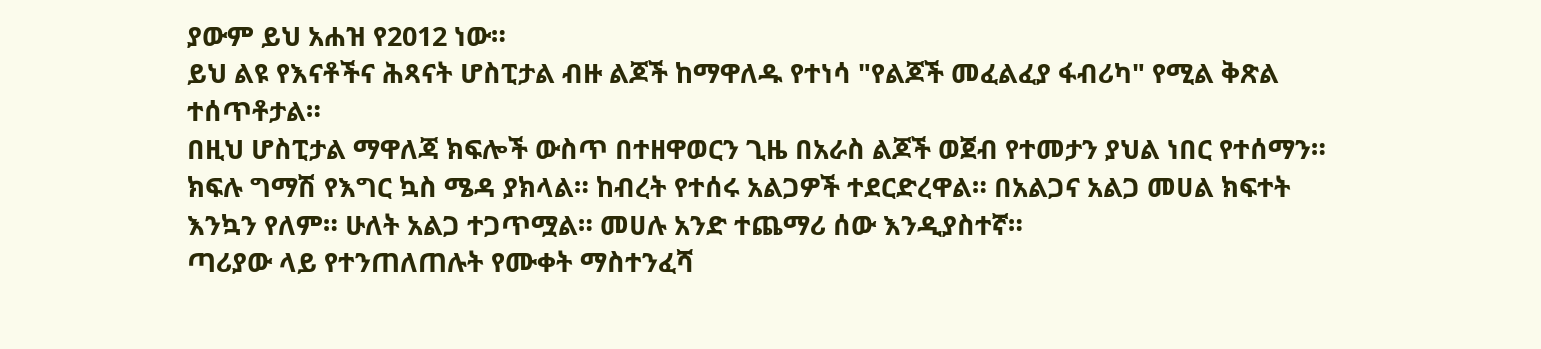ያውም ይህ አሐዝ የ2012 ነው።
ይህ ልዩ የእናቶችና ሕጻናት ሆስፒታል ብዙ ልጆች ከማዋለዱ የተነሳ "የልጆች መፈልፈያ ፋብሪካ" የሚል ቅጽል ተሰጥቶታል።
በዚህ ሆስፒታል ማዋለጃ ክፍሎች ውስጥ በተዘዋወርን ጊዜ በአራስ ልጆች ወጀብ የተመታን ያህል ነበር የተሰማን።
ክፍሉ ግማሽ የእግር ኳስ ሜዳ ያክላል። ከብረት የተሰሩ አልጋዎች ተደርድረዋል። በአልጋና አልጋ መሀል ክፍተት እንኳን የለም። ሁለት አልጋ ተጋጥሟል። መሀሉ አንድ ተጨማሪ ሰው እንዲያስተኛ።
ጣሪያው ላይ የተንጠለጠሉት የሙቀት ማስተንፈሻ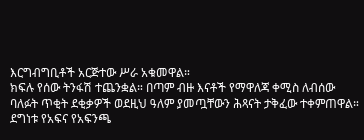እርግብግቢቶች አርጅተው ሥራ አቁመዋል።
ክፍሉ የሰው ትንፋሽ ተጨንቋል። በጣም ብዙ እናቶች የማዋለጃ ቀሚስ ለብሰው ባለፉት ጥቂት ደቂቃዎች ወደዚህ ዓለም ያመጧቸውን ሕጻናት ታቅፈው ተቀምጠዋል።
ደግነቱ የአፍና የአፍንጫ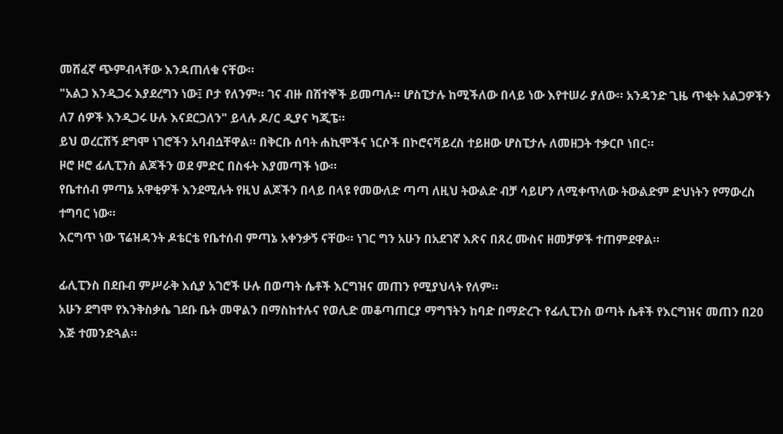መሸፈኛ ጭምብላቸው እንዳጠለቁ ናቸው።
"አልጋ እንዲጋሩ እያደረግን ነው፤ ቦታ የለንም። ገና ብዙ በሽተኞች ይመጣሉ። ሆስፒታሉ ከሚችለው በላይ ነው እየተሠራ ያለው። አንዳንድ ጊዜ ጥቂት አልጋዎችን ለ7 ሰዎች እንዲጋሩ ሁሉ እናደርጋለን" ይላሉ ዶ/ር ዲያና ካጂፔ።
ይህ ወረርሽኝ ደግሞ ነገሮችን አባብሷቸዋል። በቅርቡ ሰባት ሐኪሞችና ነርሶች በኮሮናቫይረስ ተይዘው ሆስፒታሉ ለመዘጋት ተቃርቦ ነበር።
ዞሮ ዞሮ ፊሊፒንስ ልጆችን ወደ ምድር በስፋት እያመጣች ነው።
የቤተሰብ ምጣኔ አዋቂዎች እንደሚሉት የዚህ ልጆችን በላይ በላዩ የመውለድ ጣጣ ለዚህ ትውልድ ብቻ ሳይሆን ለሚቀጥለው ትውልድም ድህነትን የማውረስ ተግባር ነው።
እርግጥ ነው ፕሬዝዳንት ዶቴርቴ የቤተሰብ ምጣኔ አቀንቃኝ ናቸው። ነገር ግን አሁን በአደገኛ እጽና በጸረ ሙስና ዘመቻዎች ተጠምደዋል።

ፊሊፒንስ በደቡብ ምሥራቅ እሲያ አገሮች ሁሉ በወጣት ሴቶች እርግዝና መጠን የሚያህላት የለም።
አሁን ደግሞ የእንቅስቃሴ ገደቡ ቤት መዋልን በማስከተሉና የወሊድ መቆጣጠርያ ማግኘትን ከባድ በማድረጉ የፊሊፒንስ ወጣት ሴቶች የእርግዝና መጠን በ20 እጅ ተመንድጓል።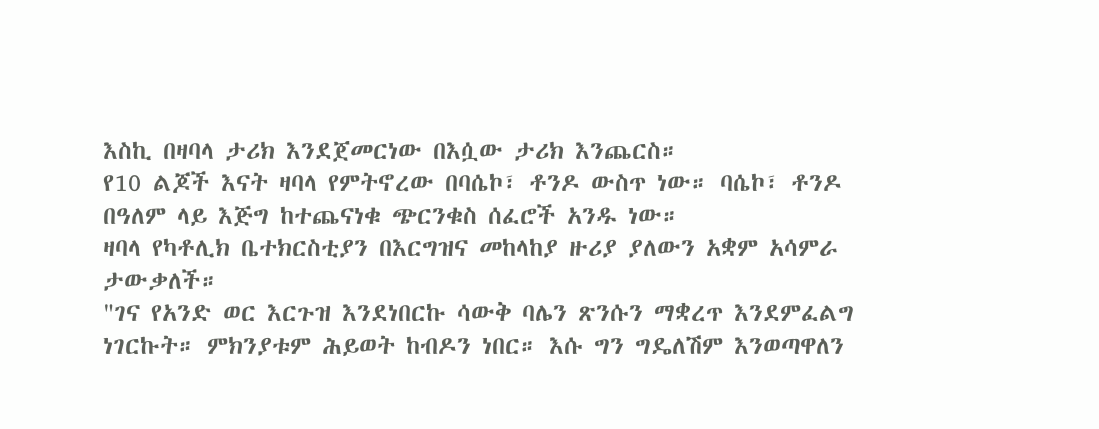እስኪ በዛባላ ታሪክ እንደጀመርነው በእሷው ታሪክ እንጨርስ።
የ10 ልጆች እናት ዛባላ የምትኖረው በባሴኮ፣ ቶንዶ ውስጥ ነው። ባሴኮ፣ ቶንዶ በዓለም ላይ እጅግ ከተጨናነቁ ጭርንቁስ ሰፈሮች አንዱ ነው።
ዛባላ የካቶሊክ ቤተክርስቲያን በእርግዝና መከላከያ ዙሪያ ያለውን አቋም አሳምራ ታውቃለች።
"ገና የአንድ ወር እርጉዝ እንደነበርኩ ሳውቅ ባሌን ጽንሱን ማቋረጥ እንደምፈልግ ነገርኩት። ምክንያቱም ሕይወት ከብዶን ነበር። እሱ ግን ግዴለሽም እንወጣዋለን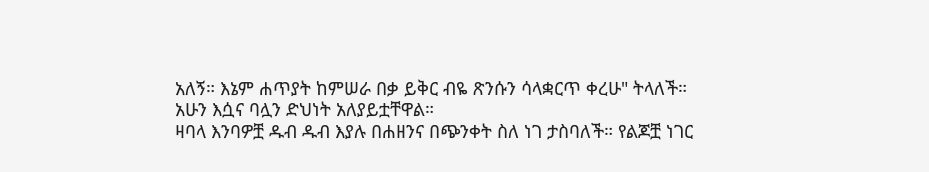አለኝ። እኔም ሐጥያት ከምሠራ በቃ ይቅር ብዬ ጽንሱን ሳላቋርጥ ቀረሁ" ትላለች።
አሁን እሷና ባሏን ድህነት አለያይቷቸዋል።
ዛባላ እንባዎቿ ዱብ ዱብ እያሉ በሐዘንና በጭንቀት ስለ ነገ ታስባለች። የልጆቿ ነገር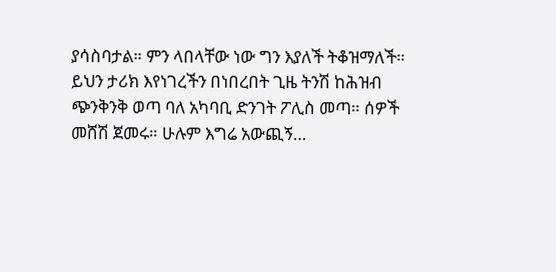ያሳስባታል። ምን ላበላቸው ነው ግን እያለች ትቆዝማለች።
ይህን ታሪክ እየነገረችን በነበረበት ጊዜ ትንሽ ከሕዝብ ጭንቅንቅ ወጣ ባለ አካባቢ ድንገት ፖሊስ መጣ። ሰዎች መሸሽ ጀመሩ። ሁሉም እግሬ አውጪኝ…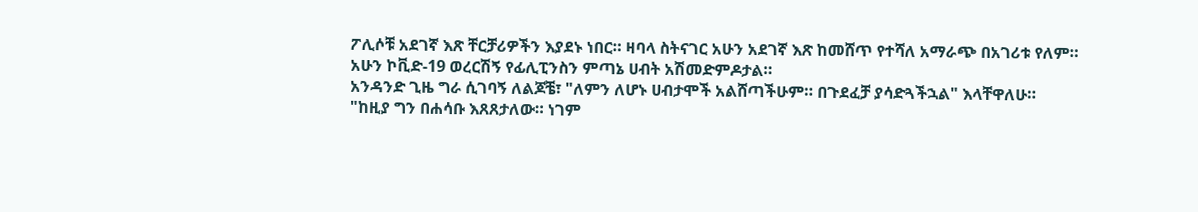ፖሊሶቹ አደገኛ እጽ ቸርቻሪዎችን እያደኑ ነበር። ዛባላ ስትናገር አሁን አደገኛ እጽ ከመሸጥ የተሻለ አማራጭ በአገሪቱ የለም።
አሁን ኮቪድ-19 ወረርሽኝ የፊሊፒንስን ምጣኔ ሀብት አሽመድምዶታል።
አንዳንድ ጊዜ ግራ ሲገባኝ ለልጆቼ፣ "ለምን ለሆኑ ሀብታሞች አልሸጣችሁም። በጉደፈቻ ያሳድጓችኋል" እላቸዋለሁ።
"ከዚያ ግን በሐሳቡ እጸጸታለው። ነገም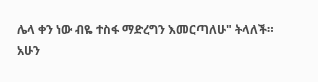ሌላ ቀን ነው ብዬ ተስፋ ማድረግን እመርጣለሁ" ትላለች።
አሁን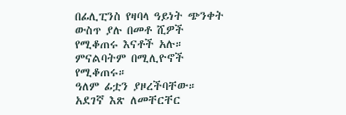በፊሊፒንስ የዛባላ ዓይነት ጭንቀት ውስጥ ያሉ በመቶ ሺዎች የሚቆጠሩ እናቶች አሉ። ምናልባትም በሚሊዮኖች የሚቆጠሩ።
ዓለም ፊቷን ያዞረችባቸው። አደገኛ እጽ ለመቸርቸር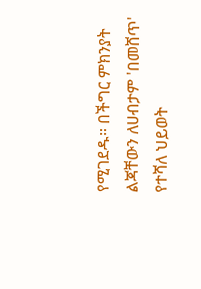የሚገደዱ። በችግር ምክንያት ልጃቸውን ለሀብታም 'በመሸጥ' የተሻለ ህይወት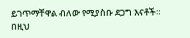ይገጥማቸዋል ብለው የሚያስቡ ደጋግ እናቶች።
በዚህ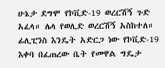ሁኔታ ደግሞ የኮቪድ-19 ወረርሽኝ ጉድ አፈላ። ሌላ የወሊድ ወረርሽኝ አስከተለ።
ፊሊፒንስ እንዴት አድርጋ ነው የኮቪድ-19 እቀባ በፈጠረው ቤት የመዋል ግዴታ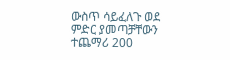ውስጥ ሳይፈለጉ ወደ ምድር ያመጣቻቸውን ተጨማሪ 200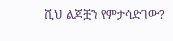ሺህ ልጆቿን የምታሳድገው?